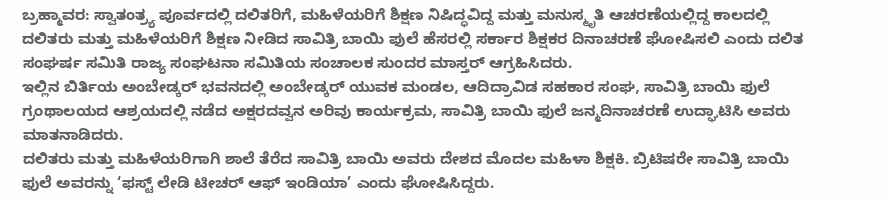ಬ್ರಹ್ಮಾವರ: ಸ್ವಾತಂತ್ರ್ಯ ಪೂರ್ವದಲ್ಲಿ ದಲಿತರಿಗೆ, ಮಹಿಳೆಯರಿಗೆ ಶಿಕ್ಷಣ ನಿಷಿದ್ಧವಿದ್ದ ಮತ್ತು ಮನುಸ್ಮೃತಿ ಆಚರಣೆಯಲ್ಲಿದ್ದ ಕಾಲದಲ್ಲಿ ದಲಿತರು ಮತ್ತು ಮಹಿಳೆಯರಿಗೆ ಶಿಕ್ಷಣ ನೀಡಿದ ಸಾವಿತ್ರಿ ಬಾಯಿ ಫುಲೆ ಹೆಸರಲ್ಲಿ ಸರ್ಕಾರ ಶಿಕ್ಷಕರ ದಿನಾಚರಣೆ ಘೋಷಿಸಲಿ ಎಂದು ದಲಿತ ಸಂಘರ್ಷ ಸಮಿತಿ ರಾಜ್ಯ ಸಂಘಟನಾ ಸಮಿತಿಯ ಸಂಚಾಲಕ ಸುಂದರ ಮಾಸ್ತರ್ ಆಗ್ರಹಿಸಿದರು.
ಇಲ್ಲಿನ ಬಿರ್ತಿಯ ಅಂಬೇಡ್ಕರ್ ಭವನದಲ್ಲಿ ಅಂಬೇಡ್ಕರ್ ಯುವಕ ಮಂಡಲ, ಆದಿದ್ರಾವಿಡ ಸಹಕಾರ ಸಂಘ, ಸಾವಿತ್ರಿ ಬಾಯಿ ಫುಲೆ ಗ್ರಂಥಾಲಯದ ಆಶ್ರಯದಲ್ಲಿ ನಡೆದ ಅಕ್ಷರದವ್ವನ ಅರಿವು ಕಾರ್ಯಕ್ರಮ, ಸಾವಿತ್ರಿ ಬಾಯಿ ಫುಲೆ ಜನ್ಮದಿನಾಚರಣೆ ಉದ್ಘಾಟಿಸಿ ಅವರು ಮಾತನಾಡಿದರು.
ದಲಿತರು ಮತ್ತು ಮಹಿಳೆಯರಿಗಾಗಿ ಶಾಲೆ ತೆರೆದ ಸಾವಿತ್ರಿ ಬಾಯಿ ಅವರು ದೇಶದ ಮೊದಲ ಮಹಿಳಾ ಶಿಕ್ಷಕಿ. ಬ್ರಿಟಿಷರೇ ಸಾವಿತ್ರಿ ಬಾಯಿ ಫುಲೆ ಅವರನ್ನು ‘ಫಸ್ಟ್ ಲೇಡಿ ಟೀಚರ್ ಆಫ್ ಇಂಡಿಯಾ’ ಎಂದು ಘೋಷಿಸಿದ್ದರು.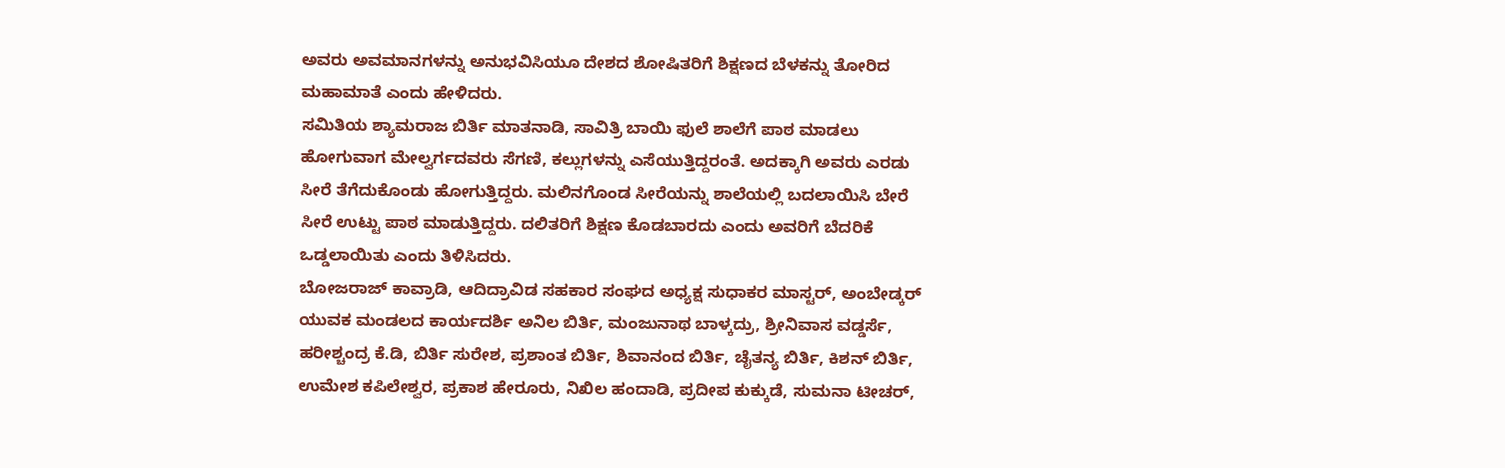ಅವರು ಅವಮಾನಗಳನ್ನು ಅನುಭವಿಸಿಯೂ ದೇಶದ ಶೋಷಿತರಿಗೆ ಶಿಕ್ಷಣದ ಬೆಳಕನ್ನು ತೋರಿದ ಮಹಾಮಾತೆ ಎಂದು ಹೇಳಿದರು.
ಸಮಿತಿಯ ಶ್ಯಾಮರಾಜ ಬಿರ್ತಿ ಮಾತನಾಡಿ, ಸಾವಿತ್ರಿ ಬಾಯಿ ಫುಲೆ ಶಾಲೆಗೆ ಪಾಠ ಮಾಡಲು ಹೋಗುವಾಗ ಮೇಲ್ವರ್ಗದವರು ಸೆಗಣಿ, ಕಲ್ಲುಗಳನ್ನು ಎಸೆಯುತ್ತಿದ್ದರಂತೆ. ಅದಕ್ಕಾಗಿ ಅವರು ಎರಡು ಸೀರೆ ತೆಗೆದುಕೊಂಡು ಹೋಗುತ್ತಿದ್ದರು. ಮಲಿನಗೊಂಡ ಸೀರೆಯನ್ನು ಶಾಲೆಯಲ್ಲಿ ಬದಲಾಯಿಸಿ ಬೇರೆ ಸೀರೆ ಉಟ್ಟು ಪಾಠ ಮಾಡುತ್ತಿದ್ದರು. ದಲಿತರಿಗೆ ಶಿಕ್ಷಣ ಕೊಡಬಾರದು ಎಂದು ಅವರಿಗೆ ಬೆದರಿಕೆ ಒಡ್ಡಲಾಯಿತು ಎಂದು ತಿಳಿಸಿದರು.
ಬೋಜರಾಜ್ ಕಾವ್ರಾಡಿ, ಆದಿದ್ರಾವಿಡ ಸಹಕಾರ ಸಂಘದ ಅಧ್ಯಕ್ಷ ಸುಧಾಕರ ಮಾಸ್ಟರ್, ಅಂಬೇಡ್ಕರ್ ಯುವಕ ಮಂಡಲದ ಕಾರ್ಯದರ್ಶಿ ಅನಿಲ ಬಿರ್ತಿ, ಮಂಜುನಾಥ ಬಾಳ್ಕದ್ರು, ಶ್ರೀನಿವಾಸ ವಡ್ಡರ್ಸೆ, ಹರೀಶ್ಚಂದ್ರ ಕೆ.ಡಿ, ಬಿರ್ತಿ ಸುರೇಶ, ಪ್ರಶಾಂತ ಬಿರ್ತಿ, ಶಿವಾನಂದ ಬಿರ್ತಿ, ಚೈತನ್ಯ ಬಿರ್ತಿ, ಕಿಶನ್ ಬಿರ್ತಿ, ಉಮೇಶ ಕಪಿಲೇಶ್ವರ, ಪ್ರಕಾಶ ಹೇರೂರು, ನಿಖಿಲ ಹಂದಾಡಿ, ಪ್ರದೀಪ ಕುಕ್ಕುಡೆ, ಸುಮನಾ ಟೀಚರ್,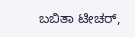ಬಬಿತಾ ಟೀಚರ್,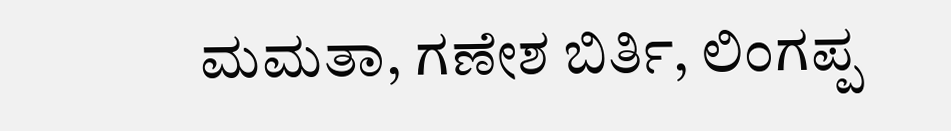ಮಮತಾ, ಗಣೇಶ ಬಿರ್ತಿ, ಲಿಂಗಪ್ಪ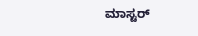ಮಾಸ್ಟರ್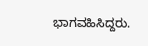ಭಾಗವಹಿಸಿದ್ದರು.